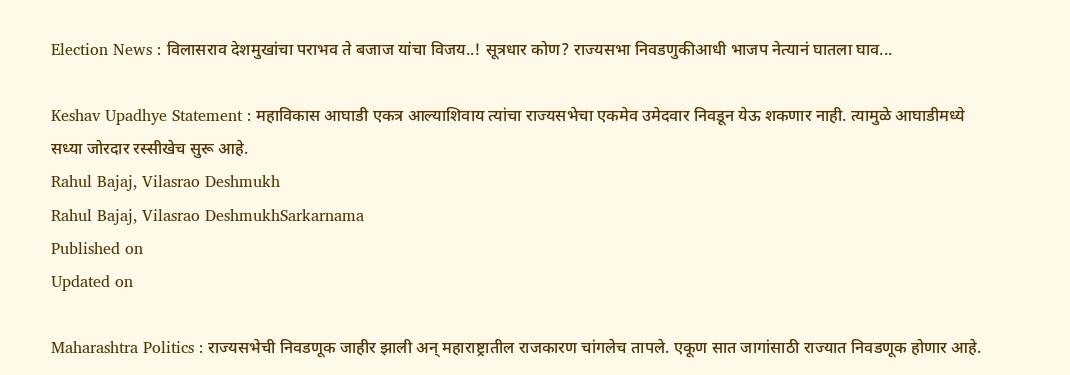Election News : विलासराव देशमुखांचा पराभव ते बजाज यांचा विजय..! सूत्रधार कोण? राज्यसभा निवडणुकीआधी भाजप नेत्यानं घातला घाव...

Keshav Upadhye Statement : महाविकास आघाडी एकत्र आल्याशिवाय त्यांचा राज्यसभेचा एकमेव उमेदवार निवडून येऊ शकणार नाही. त्यामुळे आघाडीमध्ये सध्या जोरदार रस्सीखेच सुरू आहे.
Rahul Bajaj, Vilasrao Deshmukh
Rahul Bajaj, Vilasrao DeshmukhSarkarnama
Published on
Updated on

Maharashtra Politics : राज्यसभेची निवडणूक जाहीर झाली अन् महाराष्ट्रातील राजकारण चांगलेच तापले. एकूण सात जागांसाठी राज्यात निवडणूक होणार आहे.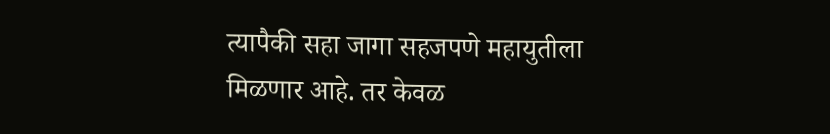त्यापैकी सहा जागा सहजपणे महायुतीला मिळणार आहे. तर केवळ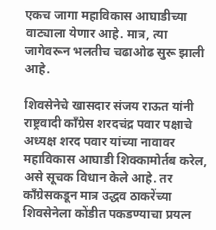एकच जागा महाविकास आघाडीच्या वाट्याला येणार आहे. मात्र, त्या जागेवरून भलतीच चढाओढ सुरू झाली आहे.

शिवसेनेचे खासदार संजय राऊत यांनी राष्ट्रवादी काँग्रेस शरदचंद्र पवार पक्षाचे अध्यक्ष शरद पवार यांच्या नावावर महाविकास आघाडी शिक्कामोर्तब करेल, असे सूचक विधान केले आहे. तर काँग्रेसकडून मात्र उद्धव ठाकरेंच्या शिवसेनेला कोंडीत पकडण्याचा प्रयत्न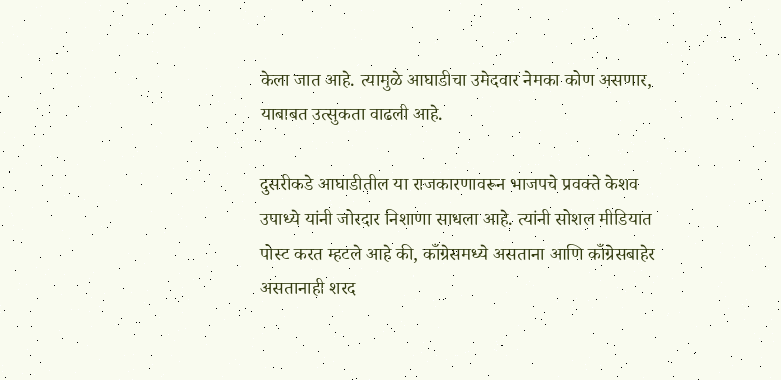केला जात आहे. त्यामुळे आघाडीचा उमेदवार नेमका कोण असणार, याबाबत उत्सुकता वाढली आहे.

दुसरीकडे आघाडीतील या राजकारणावरून भाजपचे प्रवक्ते केशव उपाध्ये यांनी जोरदार निशाणा साधला आहे. त्यांनी सोशल मीडियात पोस्ट करत म्हटले आहे की, काँग्रेसमध्ये असताना आणि काँग्रेसबाहेर असतानाही शरद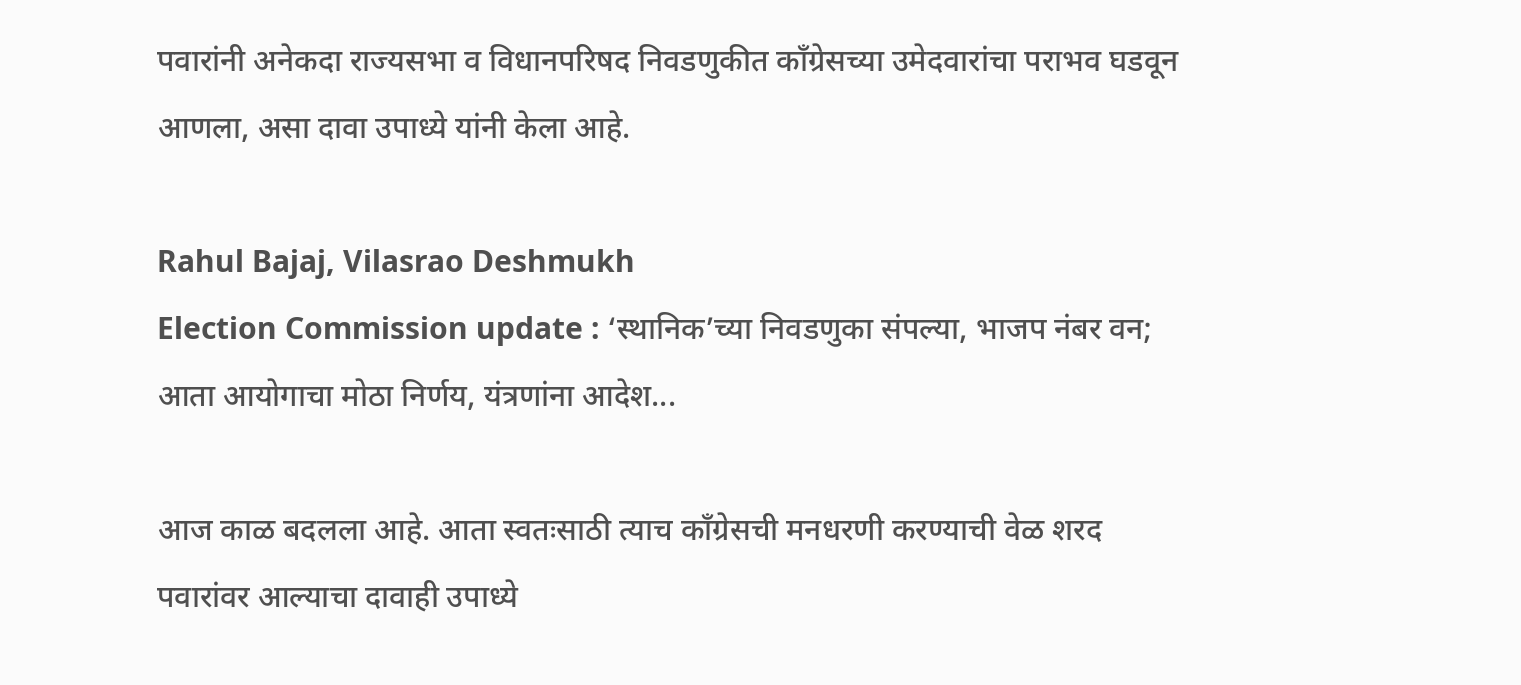पवारांनी अनेकदा राज्यसभा व विधानपरिषद निवडणुकीत काँग्रेसच्या उमेदवारांचा पराभव घडवून आणला, असा दावा उपाध्ये यांनी केला आहे.

Rahul Bajaj, Vilasrao Deshmukh
Election Commission update : ‘स्थानिक’च्या निवडणुका संपल्या, भाजप नंबर वन; आता आयोगाचा मोठा निर्णय, यंत्रणांना आदेश...

आज काळ बदलला आहे. आता स्वतःसाठी त्याच काँग्रेसची मनधरणी करण्याची वेळ शरद पवारांवर आल्याचा दावाही उपाध्ये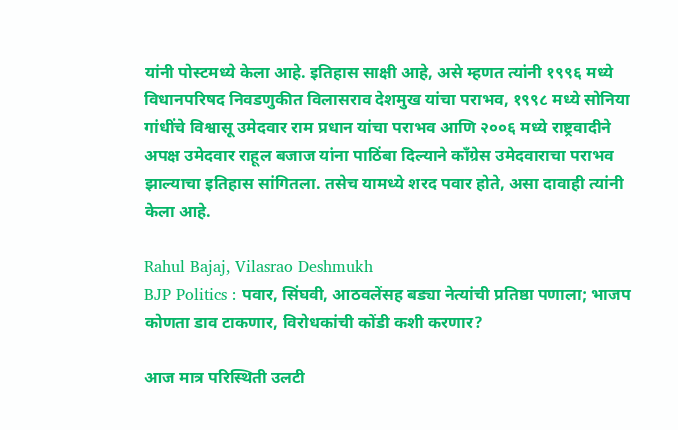यांनी पोस्टमध्ये केला आहे. इतिहास साक्षी आहे, असे म्हणत त्यांनी १९९६ मध्ये विधानपरिषद निवडणुकीत विलासराव देशमुख यांचा पराभव, १९९८ मध्ये सोनिया गांधींचे विश्वासू उमेदवार राम प्रधान यांचा पराभव आणि २००६ मध्ये राष्ट्रवादीने अपक्ष उमेदवार राहूल बजाज यांना पाठिंबा दिल्याने काँग्रेस उमेदवाराचा पराभव झाल्याचा इतिहास सांगितला. तसेच यामध्ये शरद पवार होते, असा दावाही त्यांनी केला आहे.

Rahul Bajaj, Vilasrao Deshmukh
BJP Politics : पवार, सिंघवी, आठवलेंसह बड्या नेत्यांची प्रतिष्ठा पणाला; भाजप कोणता डाव टाकणार, विरोधकांची कोंडी कशी करणार?

आज मात्र परिस्थिती उलटी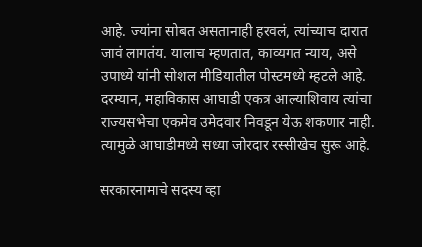आहे. ज्यांना सोबत असतानाही हरवलं, त्यांच्याच दारात जावं लागतंय. यालाच म्हणतात, काव्यगत न्याय, असे उपाध्ये यांनी सोशल मीडियातील पोस्टमध्ये म्हटले आहे. दरम्यान, महाविकास आघाडी एकत्र आल्याशिवाय त्यांचा राज्यसभेचा एकमेव उमेदवार निवडून येऊ शकणार नाही. त्यामुळे आघाडीमध्ये सध्या जोरदार रस्सीखेच सुरू आहे.

सरकारनामाचे सदस्य व्हा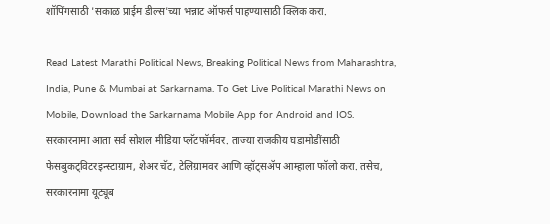शॉपिंगसाठी 'सकाळ प्राईम डील्स'च्या भन्नाट ऑफर्स पाहण्यासाठी क्लिक करा.

Read Latest Marathi Political News, Breaking Political News from Maharashtra, India, Pune & Mumbai at Sarkarnama. To Get Live Political Marathi News on Mobile, Download the Sarkarnama Mobile App for Android and IOS. सरकारनामा आता सर्व सोशल मीडिया प्लॅटफॉर्मवर. ताज्या राजकीय घडामोडींसाठी फेसबुकट्विटरइन्स्टाग्राम, शेअर चॅट, टेलिग्रामवर आणि व्हॉट्सॲप आम्हाला फॉलो करा. तसेच, सरकारनामा यूट्यूब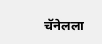चॅनेलला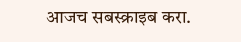आजच सबस्क्राइब करा.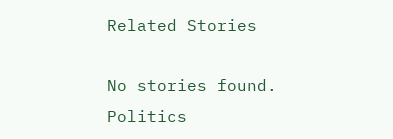Related Stories

No stories found.
Politics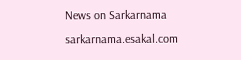News on Sarkarnama
sarkarnama.esakal.com